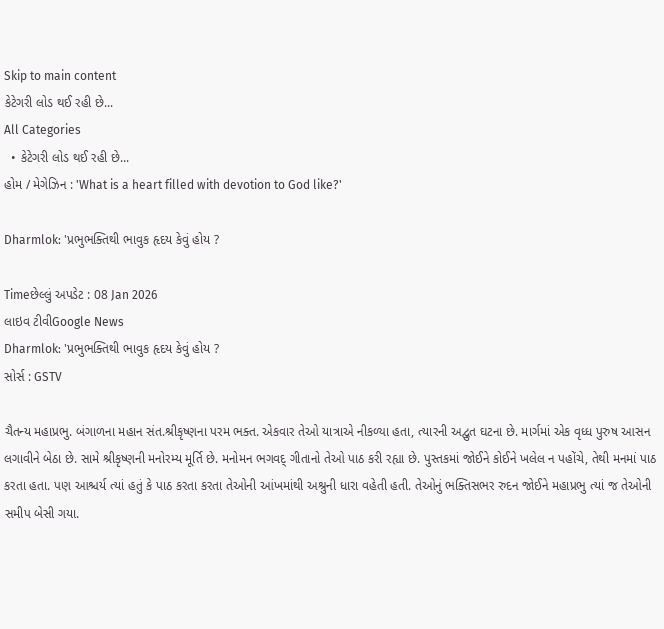Skip to main content
કેટેગરી લોડ થઈ રહી છે...
All Categories
  • કેટેગરી લોડ થઈ રહી છે...
હોમ / મેગેઝિન : 'What is a heart filled with devotion to God like?'

Dharmlok: 'પ્રભુભક્તિથી ભાવુક હૃદય કેવું હોય ?

Timeછેલ્લું અપડેટ : 08 Jan 2026
લાઇવ ટીવીGoogle News
Dharmlok: 'પ્રભુભક્તિથી ભાવુક હૃદય કેવું હોય ?
સોર્સ : GSTV

ચૈતન્ય મહાપ્રભુ. બંગાળના મહાન સંત.શ્રીકૃષ્ણના પરમ ભક્ત. એકવાર તેઓ યાત્રાએ નીકળ્યા હતા, ત્યારની અદ્વુત ઘટના છે. માર્ગમાં એક વૃધ્ધ પુરુષ આસન લગાવીને બેઠા છે. સામે શ્રીકૃષ્ણની મનોરમ્ય મૂર્તિ છે. મનોમન ભગવદ્ ગીતાનો તેઓ પાઠ કરી રહ્યા છે. પુસ્તકમાં જોઈને કોઈને ખલેલ ન પહોંચે, તેથી મનમાં પાઠ કરતા હતા. પણ આશ્ચર્ય ત્યાં હતું કે પાઠ કરતા કરતા તેઓની આંખમાંથી અશ્રુની ધારા વહેતી હતી. તેઓનું ભક્તિસભર રુદન જોઈને મહાપ્રભુ ત્યાં જ તેઓની સમીપ બેસી ગયા.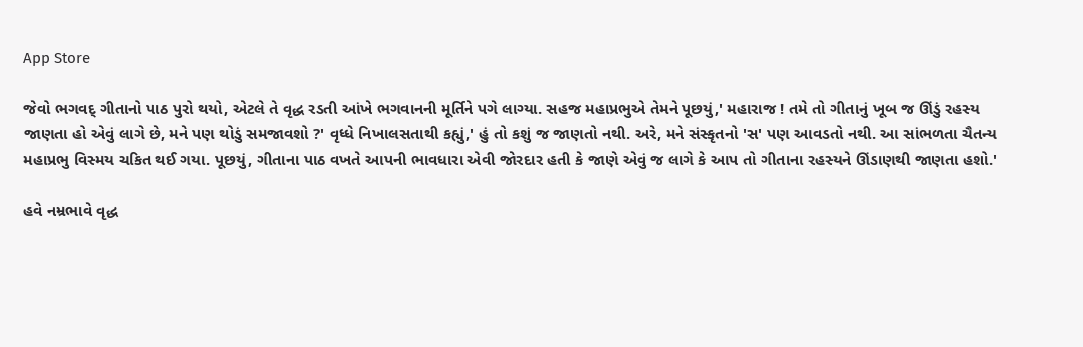App Store

જેવો ભગવદ્ ગીતાનો પાઠ પુરો થયો, એટલે તે વૃદ્ધ રડતી આંખે ભગવાનની મૂર્તિને પગે લાગ્યા. સહજ મહાપ્રભુએ તેમને પૂછયું,' મહારાજ ! તમે તો ગીતાનું ખૂબ જ ઊંડું રહસ્ય જાણતા હો એવું લાગે છે, મને પણ થોડું સમજાવશો ?' વૃધ્ધે નિખાલસતાથી કહ્યું,' હું તો કશું જ જાણતો નથી. અરે, મને સંસ્કૃતનો 'સ' પણ આવડતો નથી. આ સાંભળતા ચૈતન્ય મહાપ્રભુ વિસ્મય ચકિત થઈ ગયા. પૂછયું, ગીતાના પાઠ વખતે આપની ભાવધારા એવી જોરદાર હતી કે જાણે એવું જ લાગે કે આપ તો ગીતાના રહસ્યને ઊંડાણથી જાણતા હશો.'

હવે નમ્રભાવે વૃદ્ધ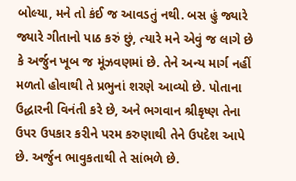બોલ્યા, મને તો કંઈ જ આવડતું નથી. બસ હું જ્યારે જ્યારે ગીતાનો પાઠ કરું છું, ત્યારે મને એવું જ લાગે છે કે અર્જુન ખૂબ જ મૂંઝવણમાં છે. તેને અન્ય માર્ગ નહીં મળતો હોવાથી તે પ્રભુનાં શરણે આવ્યો છે. પોતાના ઉદ્ધારની વિનંતી કરે છે, અને ભગવાન શ્રીકૃષ્ણ તેના ઉપર ઉપકાર કરીને પરમ કરુણાથી તેને ઉપદેશ આપે છે. અર્જુન ભાવુકતાથી તે સાંભળે છે.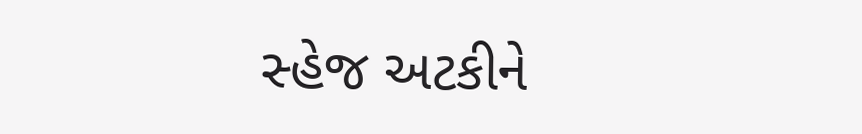સ્હેજ અટકીને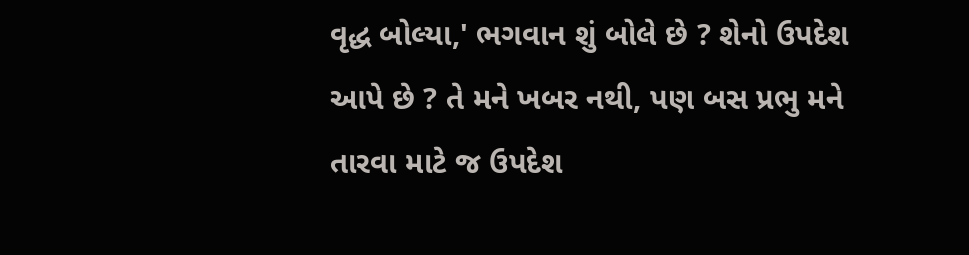વૃદ્ધ બોલ્યા,' ભગવાન શું બોલે છે ? શેનો ઉપદેશ આપે છે ? તે મને ખબર નથી, પણ બસ પ્રભુ મને તારવા માટે જ ઉપદેશ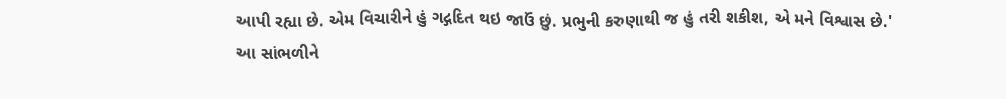આપી રહ્યા છે. એમ વિચારીને હું ગદ્ગદિત થઇ જાઉં છું. પ્રભુની કરુણાથી જ હું તરી શકીશ, એ મને વિશ્વાસ છે.' આ સાંભળીને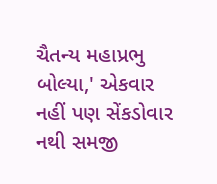ચૈતન્ય મહાપ્રભુ બોલ્યા,' એકવાર નહીં પણ સેંકડોવાર નથી સમજી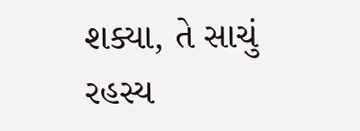શક્યા, તે સાચું રહસ્ય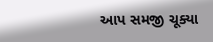આપ સમજી ચૂક્યા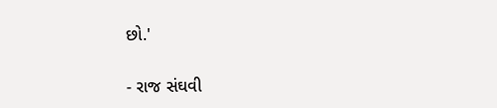છો.'

- રાજ સંઘવી